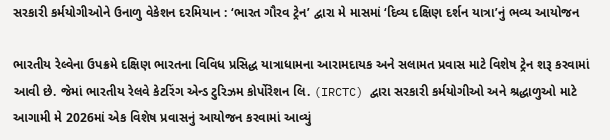સરકારી કર્મયોગીઓને ઉનાળુ વેકેશન દરમિયાન : ‘ભારત ગૌરવ ટ્રેન’ દ્વારા મે માસમાં ‘દિવ્ય દક્ષિણ દર્શન યાત્રા’નું ભવ્ય આયોજન

ભારતીય રેલ્વેના ઉપક્રમે દક્ષિણ ભારતના વિવિધ પ્રસિદ્ધ યાત્રાધામના આરામદાયક અને સલામત પ્રવાસ માટે વિશેષ ટ્રેન શરૂ કરવામાં આવી છે. જેમાં ભારતીય રેલવે કેટરિંગ એન્ડ ટુરિઝમ કોર્પોરેશન લિ. (IRCTC) દ્વારા સરકારી કર્મયોગીઓ અને શ્રદ્ધાળુઓ માટે આગામી મે 2026માં એક વિશેષ પ્રવાસનું આયોજન કરવામાં આવ્યું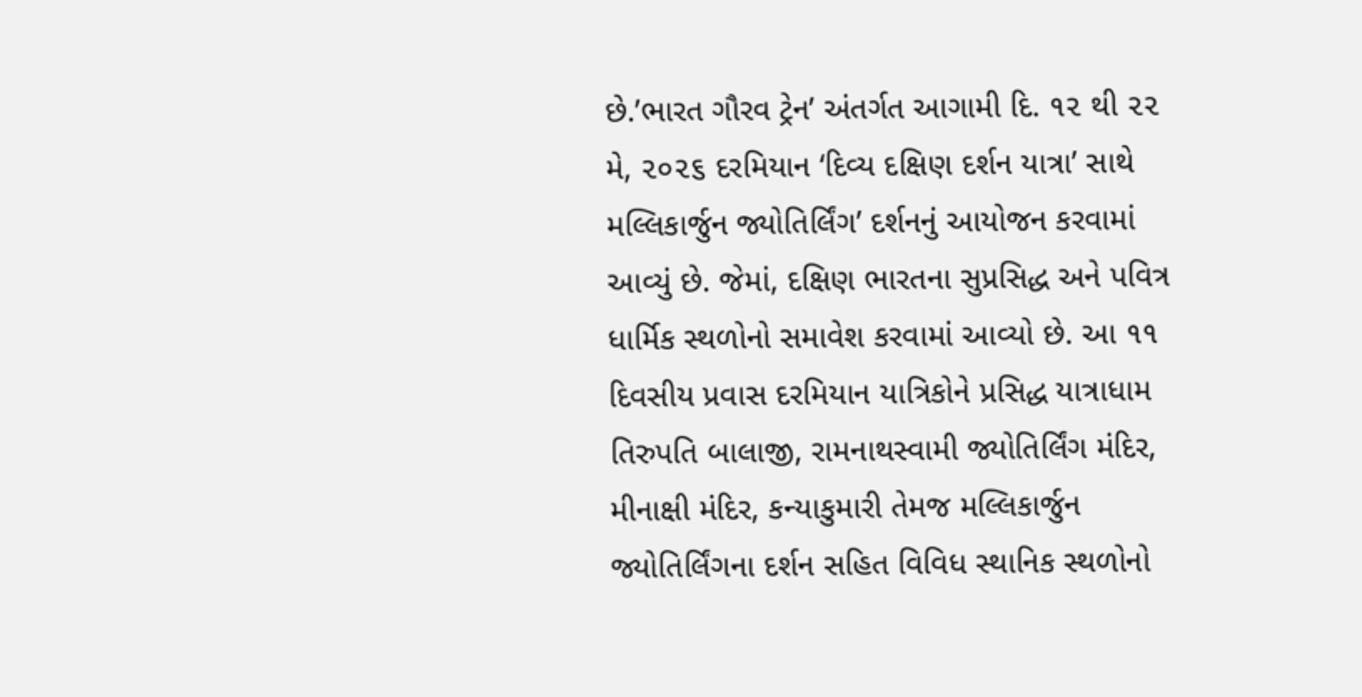છે.’ભારત ગૌરવ ટ્રેન’ અંતર્ગત આગામી દિ. ૧૨ થી ૨૨ મે, ૨૦૨૬ દરમિયાન ‘દિવ્ય દક્ષિણ દર્શન યાત્રા’ સાથે મલ્લિકાર્જુન જ્યોતિર્લિંગ’ દર્શનનું આયોજન કરવામાં આવ્યું છે. જેમાં, દક્ષિણ ભારતના સુપ્રસિદ્ધ અને પવિત્ર ધાર્મિક સ્થળોનો સમાવેશ કરવામાં આવ્યો છે. આ ૧૧ દિવસીય પ્રવાસ દરમિયાન યાત્રિકોને પ્રસિદ્ધ યાત્રાધામ તિરુપતિ બાલાજી, રામનાથસ્વામી જ્યોતિર્લિંગ મંદિર, મીનાક્ષી મંદિર, કન્યાકુમારી તેમજ મલ્લિકાર્જુન જ્યોતિર્લિંગના દર્શન સહિત વિવિધ સ્થાનિક સ્થળોનો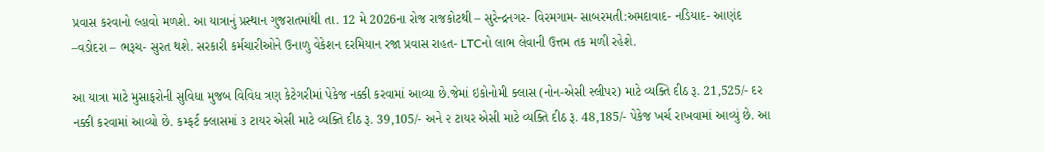પ્રવાસ કરવાનો લ્હાવો મળશે. આ યાત્રાનું પ્રસ્થાન ગુજરાતમાંથી તા. 12 મે 2026ના રોજ રાજકોટથી – સુરેન્દ્રનગર- વિરમગામ- સાબરમતી:અમદાવાદ- નડિયાદ- આણંદ –વડોદરા – ભરૂચ- સુરત થશે. સરકારી કર્મચારીઓને ઉનાળુ વેકેશન દરમિયાન રજા પ્રવાસ રાહત- LTCનો લાભ લેવાની ઉત્તમ તક મળી રહેશે.

આ યાત્રા માટે મુસાફરોની સુવિધા મુજબ વિવિધ ત્રણ કેટેગરીમાં પેકેજ નક્કી કરવામાં આવ્યા છે.જેમાં ઇકોનોમી ક્લાસ (નોન-એસી સ્લીપર) માટે વ્યક્તિ દીઠ રૂ. 21,525/- દર નક્કી કરવામાં આવ્યો છે. કમ્ફર્ટ ક્લાસમાં ૩ ટાયર એસી માટે વ્યક્તિ દીઠ રૂ. 39,105/- અને ૨ ટાયર એસી માટે વ્યક્તિ દીઠ રૂ. 48,185/- પેકેજ ખર્ચ રાખવામાં આવ્યું છે. આ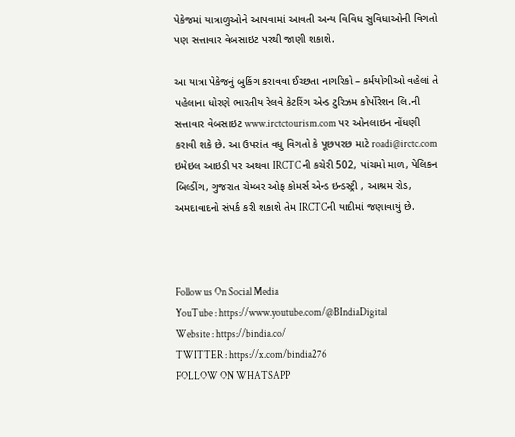પેકેજમાં યાત્રાળુઓને આપવામાં આવતી અન્ય વિવિધ સુવિધાઓની વિગતો પણ સત્તાવાર વેબસાઇટ પરથી જાણી શકાશે.

આ યાત્રા પેકેજનું બુકિંગ કરાવવા ઈચ્છતા નાગરિકો – કર્મયોગીઓ વહેલાં તે પહેલાના ધોરણે ભારતીય રેલવે કેટરિંગ એન્ડ ટુરિઝમ કોર્પોરેશન લિ.ની સત્તાવાર વેબસાઇટ www.irctctourism.com પર ઓનલાઇન નોંધણી કરાવી શકે છે. આ ઉપરાંત વધુ વિગતો કે પૂછપરછ માટે roadi@irctc.com ઇમેઇલ આઇડી પર અથવા IRCTC ની કચેરી 502, પાંચમો માળ, પેલિકન બિલ્ડીંગ, ગુજરાત ચેમ્બર ઓફ કોમર્સ એન્ડ ઇન્ડસ્ટ્રી , આશ્રમ રોડ, અમદાવાદનો સંપર્ક કરી શકાશે તેમ IRCTCની યાદીમાં જણાવાયું છે.



Follow us On Social Media
YouTube : https://www.youtube.com/@BIndiaDigital
Website : https://bindia.co/
TWITTER : https://x.com/bindia276
FOLLOW ON WHATSAPP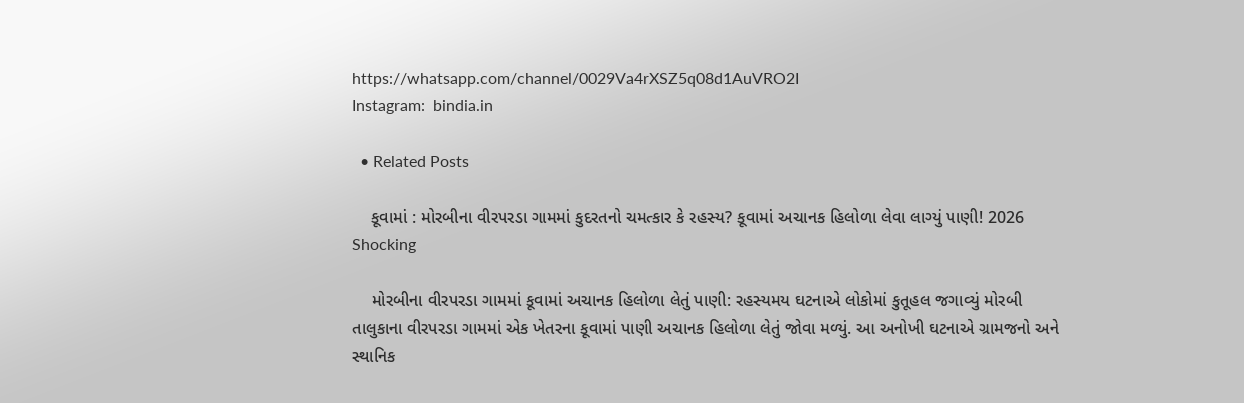https://whatsapp.com/channel/0029Va4rXSZ5q08d1AuVRO2I
Instagram:  bindia.in

  • Related Posts

    કૂવામાં : મોરબીના વીરપરડા ગામમાં કુદરતનો ચમત્કાર કે રહસ્ય? કૂવામાં અચાનક હિલોળા લેવા લાગ્યું પાણી! 2026 Shocking

    મોરબીના વીરપરડા ગામમાં કૂવામાં અચાનક હિલોળા લેતું પાણી: રહસ્યમય ઘટનાએ લોકોમાં કુતૂહલ જગાવ્યું મોરબી તાલુકાના વીરપરડા ગામમાં એક ખેતરના કૂવામાં પાણી અચાનક હિલોળા લેતું જોવા મળ્યું. આ અનોખી ઘટનાએ ગ્રામજનો અને સ્થાનિક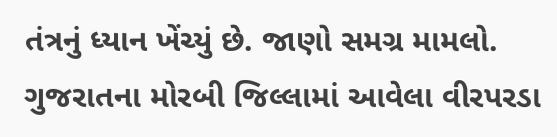તંત્રનું ધ્યાન ખેંચ્યું છે. જાણો સમગ્ર મામલો. ગુજરાતના મોરબી જિલ્લામાં આવેલા વીરપરડા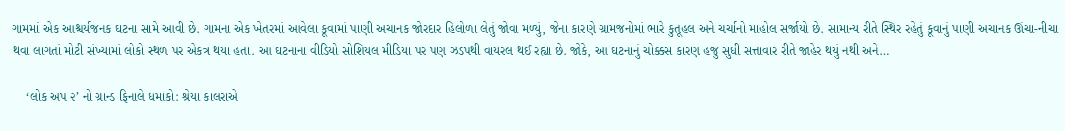ગામમાં એક આશ્ચર્યજનક ઘટના સામે આવી છે. ગામના એક ખેતરમાં આવેલા કૂવામાં પાણી અચાનક જોરદાર હિલોળા લેતું જોવા મળ્યું, જેના કારણે ગ્રામજનોમાં ભારે કુતૂહલ અને ચર્ચાનો માહોલ સર્જાયો છે. સામાન્ય રીતે સ્થિર રહેતું કૂવાનું પાણી અચાનક ઊંચા-નીચા થવા લાગતાં મોટી સંખ્યામાં લોકો સ્થળ પર એકત્ર થયા હતા. આ ઘટનાના વીડિયો સોશિયલ મીડિયા પર પણ ઝડપથી વાયરલ થઈ રહ્યા છે. જોકે, આ ઘટનાનું ચોક્કસ કારણ હજુ સુધી સત્તાવાર રીતે જાહેર થયું નથી અને…

    ‘લોક અપ ૨’ નો ગ્રાન્ડ ફિનાલે ધમાકો: શ્રેયા કાલરાએ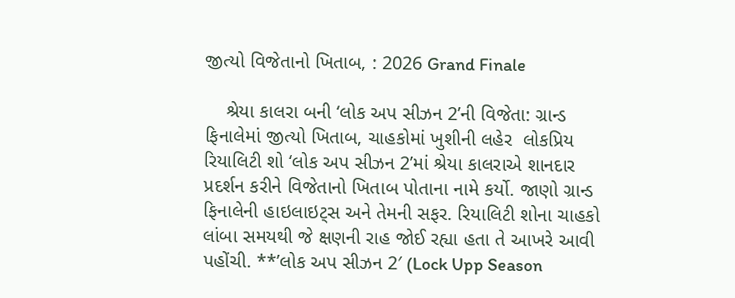જીત્યો વિજેતાનો ખિતાબ, : 2026 Grand Finale

    શ્રેયા કાલરા બની ‘લોક અપ સીઝન 2’ની વિજેતા: ગ્રાન્ડ ફિનાલેમાં જીત્યો ખિતાબ, ચાહકોમાં ખુશીની લહેર  લોકપ્રિય રિયાલિટી શો ‘લોક અપ સીઝન 2’માં શ્રેયા કાલરાએ શાનદાર પ્રદર્શન કરીને વિજેતાનો ખિતાબ પોતાના નામે કર્યો. જાણો ગ્રાન્ડ ફિનાલેની હાઇલાઇટ્સ અને તેમની સફર. રિયાલિટી શોના ચાહકો લાંબા સમયથી જે ક્ષણની રાહ જોઈ રહ્યા હતા તે આખરે આવી પહોંચી. **’લોક અપ સીઝન 2′ (Lock Upp Season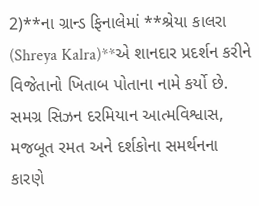2)**ના ગ્રાન્ડ ફિનાલેમાં **શ્રેયા કાલરા (Shreya Kalra)**એ શાનદાર પ્રદર્શન કરીને વિજેતાનો ખિતાબ પોતાના નામે કર્યો છે. સમગ્ર સિઝન દરમિયાન આત્મવિશ્વાસ, મજબૂત રમત અને દર્શકોના સમર્થનના કારણે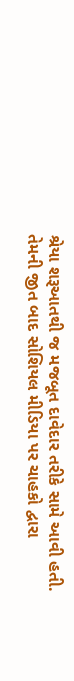શ્રેયા શરૂઆતથી જ મજબૂત દાવેદાર તરીકે સામે આવી હતી. તેમની જીત બાદ સોશિયલ મીડિયા પર ચાહકો દ્વારા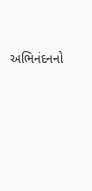અભિનંદનનો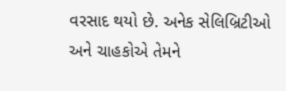વરસાદ થયો છે. અનેક સેલિબ્રિટીઓ અને ચાહકોએ તેમને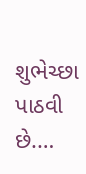શુભેચ્છા પાઠવી છે.…